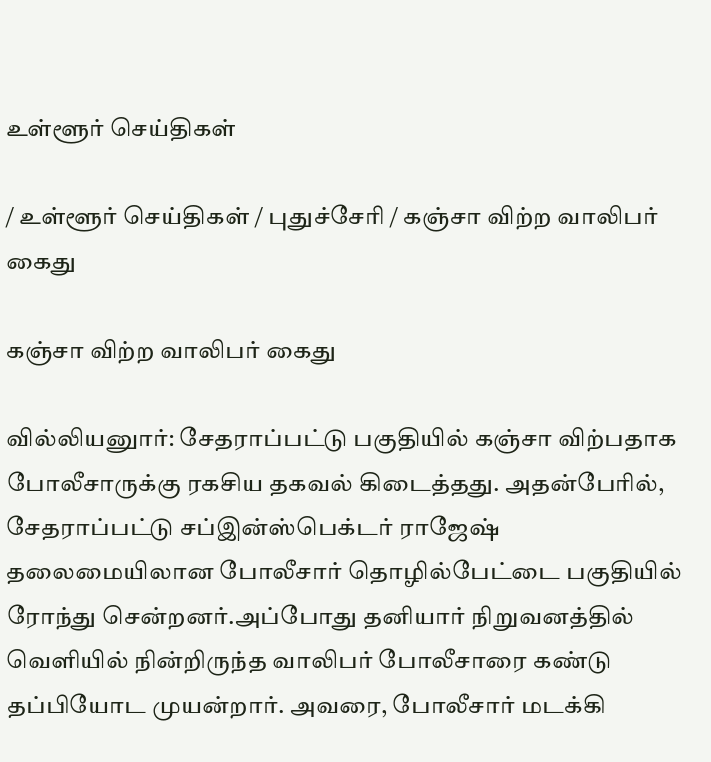உள்ளூர் செய்திகள்

/ உள்ளூர் செய்திகள் / புதுச்சேரி / கஞ்சா விற்ற வாலிபர் கைது

கஞ்சா விற்ற வாலிபர் கைது

வில்லியனுார்: சேதராப்பட்டு பகுதியில் கஞ்சா விற்பதாக போலீசாருக்கு ரகசிய தகவல் கிடைத்தது. அதன்பேரில், சேதராப்பட்டு சப்இன்ஸ்பெக்டர் ராஜேஷ் தலைமையிலான போலீசார் தொழில்பேட்டை பகுதியில் ரோந்து சென்றனர்.அப்போது தனியார் நிறுவனத்தில் வெளியில் நின்றிருந்த வாலிபர் போலீசாரை கண்டு தப்பியோட முயன்றார். அவரை, போலீசார் மடக்கி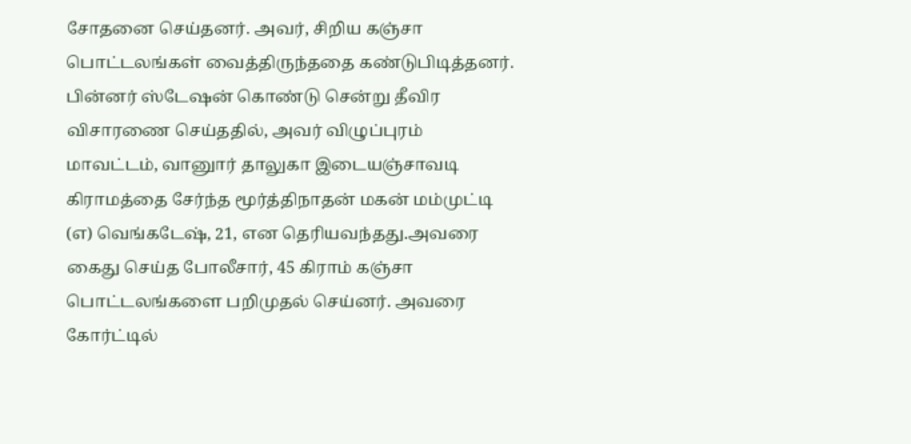சோதனை செய்தனர். அவர், சிறிய கஞ்சா பொட்டலங்கள் வைத்திருந்ததை கண்டுபிடித்தனர். பின்னர் ஸ்டேஷன் கொண்டு சென்று தீவிர விசாரணை செய்ததில், அவர் விழுப்புரம் மாவட்டம், வானுார் தாலுகா இடையஞ்சாவடி கிராமத்தை சேர்ந்த மூர்த்திநாதன் மகன் மம்முட்டி (எ) வெங்கடேஷ், 21, என தெரியவந்தது.அவரை கைது செய்த போலீசார், 45 கிராம் கஞ்சா பொட்டலங்களை பறிமுதல் செய்னர். அவரை கோர்ட்டில்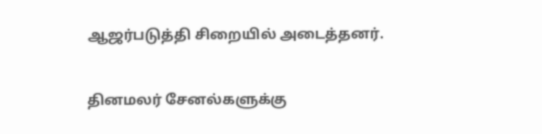ஆஜர்படுத்தி சிறையில் அடைத்தனர்.


தினமலர் சேனல்களுக்கு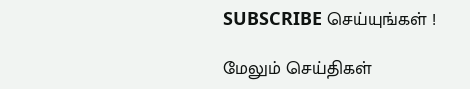SUBSCRIBE செய்யுங்கள் !

மேலும் செய்திகள்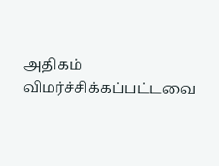அதிகம் விமர்ச்சிக்கப்பட்டவை